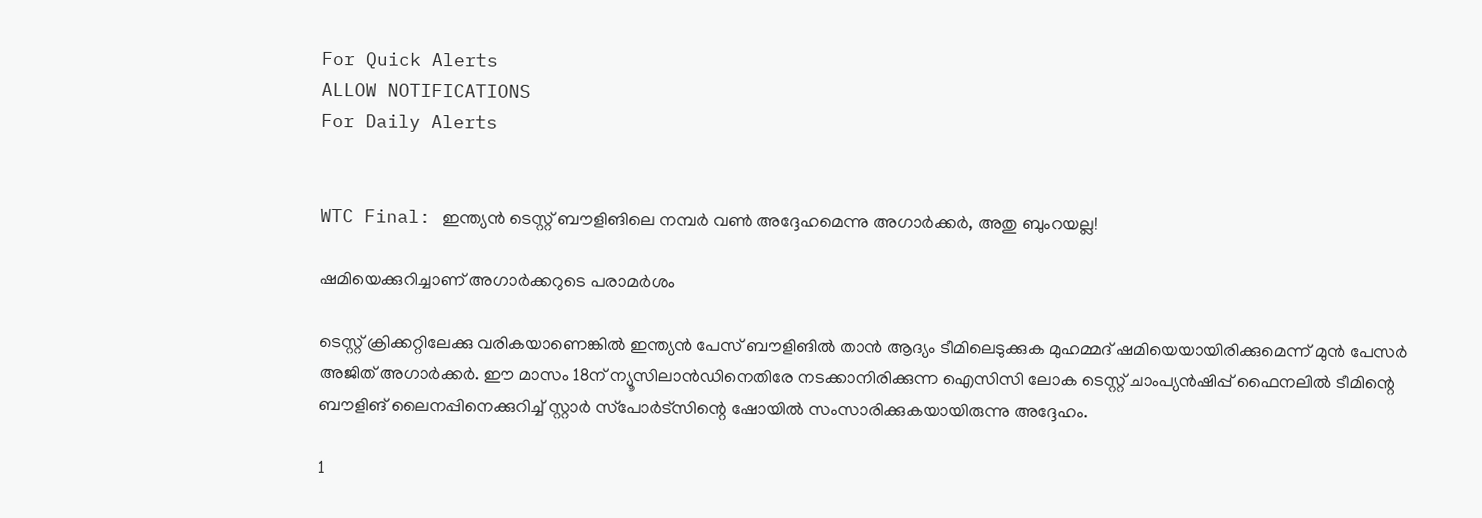For Quick Alerts
ALLOW NOTIFICATIONS
For Daily Alerts


WTC Final: ഇന്ത്യന്‍ ടെസ്റ്റ് ബൗളിങിലെ നമ്പര്‍ വണ്‍ അദ്ദേഹമെന്നു അഗാര്‍ക്കര്‍, അതു ബുംറയല്ല!

ഷമിയെക്കുറിച്ചാണ് അഗാര്‍ക്കറുടെ പരാമര്‍ശം

ടെസ്റ്റ് ക്രിക്കറ്റിലേക്കു വരികയാണെങ്കില്‍ ഇന്ത്യന്‍ പേസ് ബൗളിങില്‍ താന്‍ ആദ്യം ടീമിലെടുക്കുക മുഹമ്മദ് ഷമിയെയായിരിക്കുമെന്ന് മുന്‍ പേസര്‍ അജിത് അഗാര്‍ക്കര്‍. ഈ മാസം 18ന് ന്യൂസിലാന്‍ഡിനെതിരേ നടക്കാനിരിക്കുന്ന ഐസിസി ലോക ടെസ്റ്റ് ചാംപ്യന്‍ഷിപ്പ് ഫൈനലില്‍ ടീമിന്റെ ബൗളിങ് ലൈനപ്പിനെക്കുറിച്ച് സ്റ്റാര്‍ സ്‌പോര്‍ട്‌സിന്റെ ഷോയില്‍ സംസാരിക്കുകയായിരുന്നു അദ്ദേഹം.

1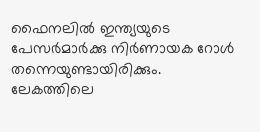ഫൈനലില്‍ ഇന്ത്യയുടെ പേസര്‍മാര്‍ക്കു നിര്‍ണായക റോള്‍ തന്നെയുണ്ടായിരിക്കും. ലേകത്തിലെ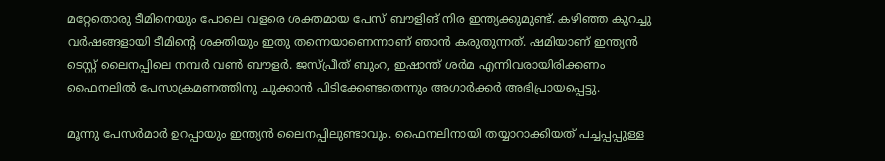മറ്റേതൊരു ടീമിനെയും പോലെ വളരെ ശക്തമായ പേസ് ബൗളിങ് നിര ഇന്ത്യക്കുമുണ്ട്. കഴിഞ്ഞ കുറച്ചു വര്‍ഷങ്ങളായി ടീമിന്റെ ശക്തിയും ഇതു തന്നെയാണെന്നാണ് ഞാന്‍ കരുതുന്നത്. ഷമിയാണ് ഇന്ത്യന്‍ ടെസ്റ്റ് ലൈനപ്പിലെ നമ്പര്‍ വണ്‍ ബൗളര്‍. ജസ്പ്രീത് ബുംറ, ഇഷാന്ത് ശര്‍മ എന്നിവരായിരിക്കണം ഫൈനലില്‍ പേസാക്രമണത്തിനു ചുക്കാന്‍ പിടിക്കേണ്ടതെന്നും അഗാര്‍ക്കര്‍ അഭിപ്രായപ്പെട്ടു.

മൂന്നു പേസര്‍മാര്‍ ഉറപ്പായും ഇന്ത്യന്‍ ലൈനപ്പിലുണ്ടാവും. ഫൈനലിനായി തയ്യാറാക്കിയത് പച്ചപ്പപ്പുള്ള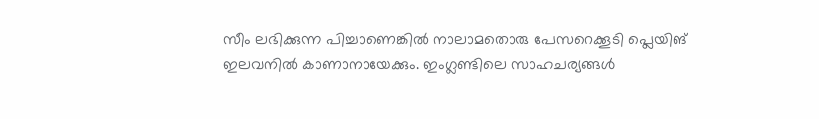സീം ലഭിക്കുന്ന പിച്ചാണെങ്കില്‍ നാലാമതൊരു പേസറെക്കൂടി പ്ലെയിങ് ഇലവനില്‍ കാണാനായേക്കും. ഇംഗ്ലണ്ടിലെ സാഹചര്യങ്ങള്‍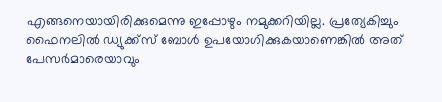എങ്ങനെയായിരിക്കുമെന്നു ഇപ്പോഴും നമുക്കറിയില്ല. പ്രത്യേകിച്ചും ഫൈനലില്‍ ഡ്യുക്ക്‌സ് ബോള്‍ ഉപയോഗിക്കുകയാണെങ്കില്‍ അത് പേസര്‍മാരെയാവും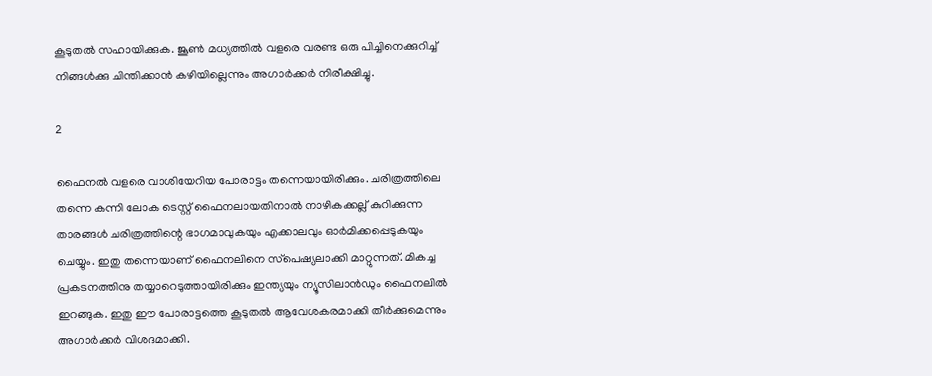കൂടുതല്‍ സഹായിക്കുക. ജൂണ്‍ മധ്യത്തില്‍ വളരെ വരണ്ട ഒരു പിച്ചിനെക്കുറിച്ച് നിങ്ങള്‍ക്കു ചിന്തിക്കാന്‍ കഴിയില്ലെന്നും അഗാര്‍ക്കര്‍ നിരീക്ഷിച്ചു.

2

ഫൈനല്‍ വളരെ വാശിയേറിയ പോരാട്ടം തന്നെയായിരിക്കും. ചരിത്രത്തിലെ തന്നെ കന്നി ലോക ടെസ്റ്റ് ഫൈനലായതിനാല്‍ നാഴികക്കല്ല് കുറിക്കുന്ന താരങ്ങള്‍ ചരിത്രത്തിന്റെ ഭാഗമാവുകയും എക്കാലവും ഓര്‍മിക്കപ്പെടുകയും ചെയ്യും. ഇതു തന്നെയാണ് ഫൈനലിനെ സ്‌പെഷ്യലാക്കി മാറ്റുന്നത്. മികച്ച പ്രകടനത്തിനു തയ്യാറെടുത്തായിരിക്കും ഇന്ത്യയും ന്യൂസിലാന്‍ഡും ഫൈനലില്‍ ഇറങ്ങുക. ഇതു ഈ പോരാട്ടത്തെ കൂടുതല്‍ ആവേശകരമാക്കി തീര്‍ക്കുമെന്നും അഗാര്‍ക്കര്‍ വിശദമാക്കി.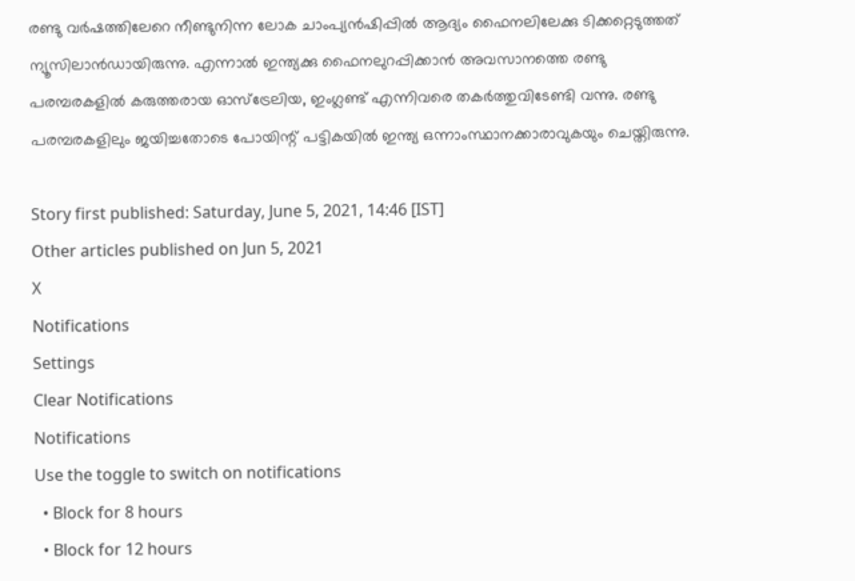രണ്ടു വര്‍ഷത്തിലേറെ നീണ്ടുനിന്ന ലോക ചാംപ്യന്‍ഷിപ്പില്‍ ആദ്യം ഫൈനലിലേക്കു ടിക്കറ്റെടുത്തത് ന്യൂസിലാന്‍ഡായിരുന്നു. എന്നാല്‍ ഇന്ത്യക്കു ഫൈനലുറപ്പിക്കാന്‍ അവസാനത്തെ രണ്ടു പരമ്പരകളില്‍ കരുത്തരായ ഓസ്‌ട്രേലിയ, ഇംഗ്ലണ്ട് എന്നിവരെ തകര്‍ത്തുവിടേണ്ടി വന്നു. രണ്ടു പരമ്പരകളിലും ജയിച്ചതോടെ പോയിന്റ് പട്ടികയില്‍ ഇന്ത്യ ഒന്നാംസ്ഥാനക്കാരാവുകയും ചെയ്തിരുന്നു.

Story first published: Saturday, June 5, 2021, 14:46 [IST]
Other articles published on Jun 5, 2021
X
Notifications
Settings
Clear Notifications
Notifications
Use the toggle to switch on notifications
  • Block for 8 hours
  • Block for 12 hours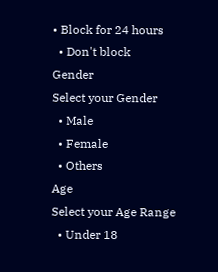• Block for 24 hours
  • Don't block
Gender
Select your Gender
  • Male
  • Female
  • Others
Age
Select your Age Range
  • Under 18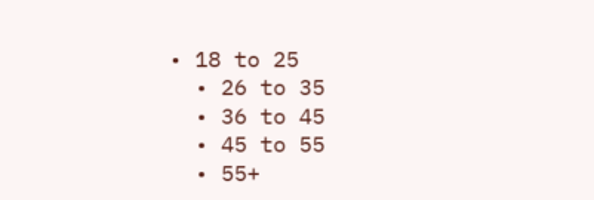• 18 to 25
  • 26 to 35
  • 36 to 45
  • 45 to 55
  • 55+